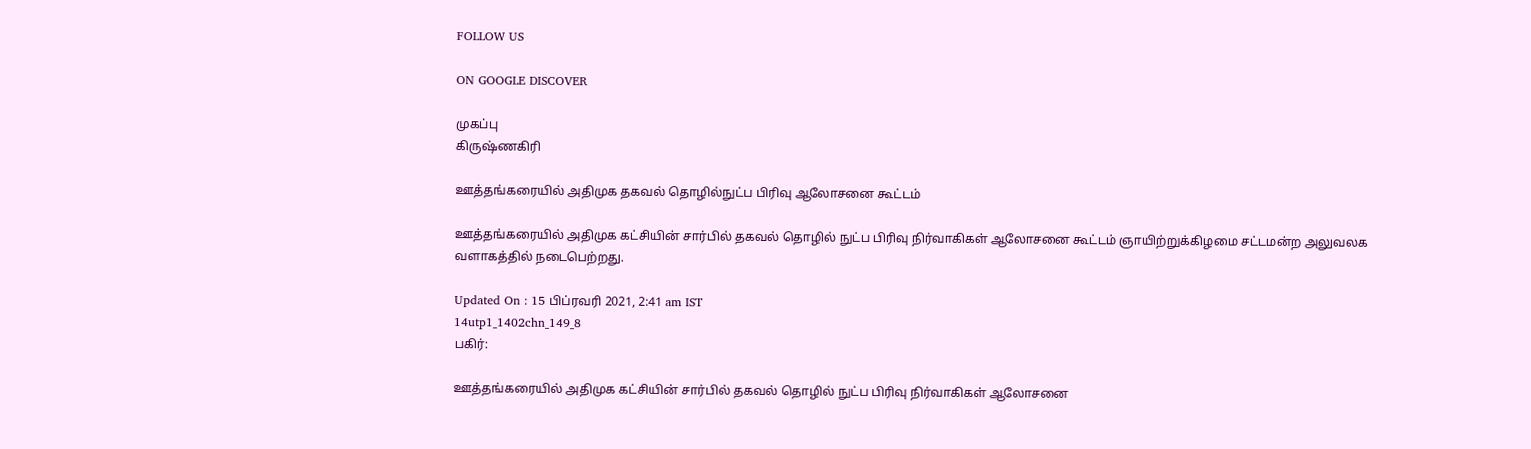FOLLOW US

ON GOOGLE DISCOVER

முகப்பு
கிருஷ்ணகிரி

ஊத்தங்கரையில் அதிமுக தகவல் தொழில்நுட்ப பிரிவு ஆலோசனை கூட்டம்

ஊத்தங்கரையில் அதிமுக கட்சியின் சார்பில் தகவல் தொழில் நுட்ப பிரிவு நிர்வாகிகள் ஆலோசனை கூட்டம் ஞாயிற்றுக்கிழமை சட்டமன்ற அலுவலக வளாகத்தில் நடைபெற்றது.

Updated On : 15 பிப்ரவரி 2021, 2:41 am IST
14utp1_1402chn_149_8
பகிர்:

ஊத்தங்கரையில் அதிமுக கட்சியின் சார்பில் தகவல் தொழில் நுட்ப பிரிவு நிர்வாகிகள் ஆலோசனை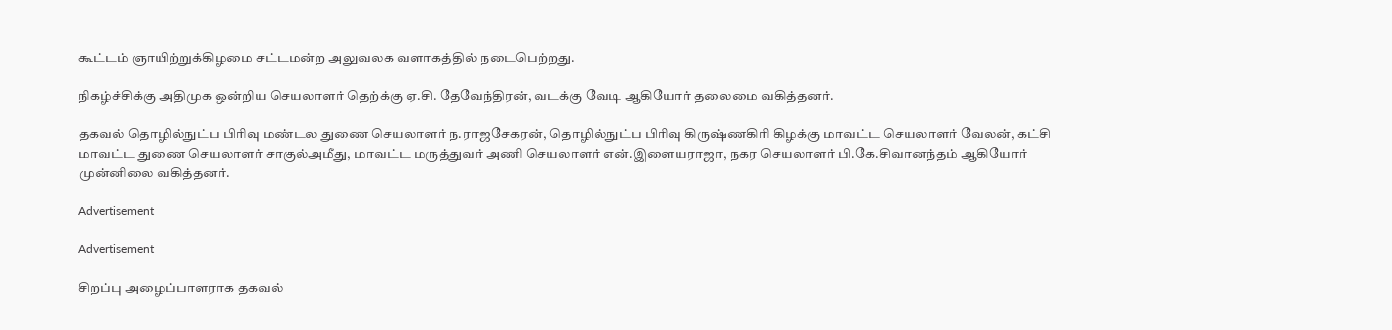கூட்டம் ஞாயிற்றுக்கிழமை சட்டமன்ற அலுவலக வளாகத்தில் நடைபெற்றது.

நிகழ்ச்சிக்கு அதிமுக ஒன்றிய செயலாளர் தெற்க்கு ஏ.சி. தேவேந்திரன், வடக்கு வேடி ஆகியோர் தலைமை வகித்தனர்.

தகவல் தொழில்நுட்ப பிரிவு மண்டல துணை செயலாளர் ந.ராஜசேகரன், தொழில்நுட்ப பிரிவு கிருஷ்ணகிரி கிழக்கு மாவட்ட செயலாளர் வேலன், கட்சி மாவட்ட துணை செயலாளர் சாகுல்அமீது, மாவட்ட மருத்துவர் அணி செயலாளர் என்.இளையராஜா, நகர செயலாளர் பி.கே.சிவானந்தம் ஆகியோர் முன்னிலை வகித்தனர்.

Advertisement

Advertisement

சிறப்பு அழைப்பாளராக தகவல்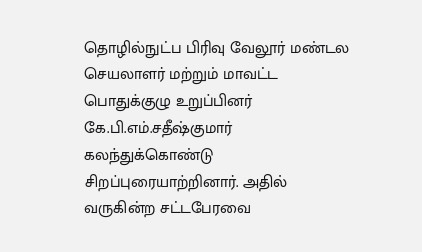தொழில்நுட்ப பிரிவு வேலூர் மண்டல செயலாளர் மற்றும் மாவட்ட பொதுக்குழு உறுப்பினர் கே.பி.எம்.சதீஷ்குமார் கலந்துக்கொண்டு சிறப்புரையாற்றினார். அதில் வருகின்ற சட்டபேரவை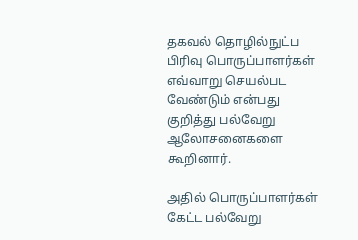தகவல் தொழில்நுட்ப பிரிவு பொருப்பாளர்கள் எவ்வாறு செயல்பட வேண்டும் என்பது குறித்து பல்வேறு ஆலோசனைகளை கூறினார்.

அதில் பொருப்பாளர்கள் கேட்ட பல்வேறு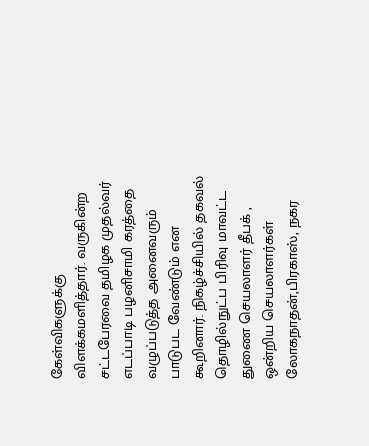கேள்விகளுக்கு விளக்கமளித்தார். வருகின்ற சட்டபேரவை தமிழக முதல்வர் எடப்பாடி பழனிசாமி கரத்தை வழுப்படுத்த அனைவரும் பாடுபட வேண்டும் என கூறினார். நிகழ்ச்சியில் தகவல் தொழில்நுட்ப பிரிவு மாவட்ட துணை செயலாளர் தீபக் , ஒன்றிய செயலாளர்கள் லோகநாதன்,பிரகாஸ், நகர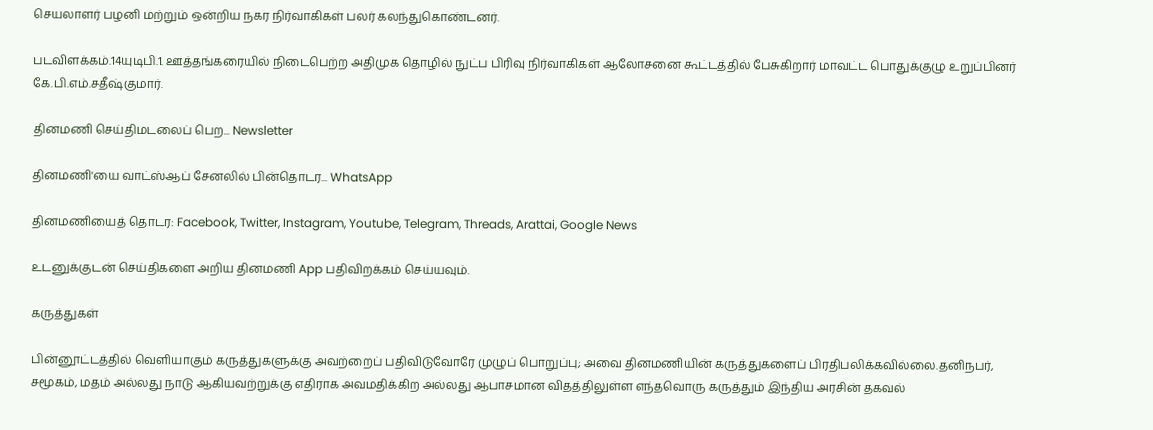செயலாளர் பழனி மற்றும் ஒன்றிய நகர நிர்வாகிகள் பலர் கலந்துகொண்டனர்.

படவிளக்கம்.14யுடிபி.1. ஊத்தங்கரையில் நிடைபெற்ற அதிமுக தொழில் நுட்ப பிரிவு நிர்வாகிகள் ஆலோசனை கூட்டத்தில் பேசுகிறார் மாவட்ட பொதுக்குழு உறுப்பினர் கே.பி.எம்.சதீஷ்குமார்.

தினமணி செய்திமடலைப் பெற... Newsletter

தினமணி'யை வாட்ஸ்ஆப் சேனலில் பின்தொடர... WhatsApp

தினமணியைத் தொடர: Facebook, Twitter, Instagram, Youtube, Telegram, Threads, Arattai, Google News

உடனுக்குடன் செய்திகளை அறிய தினமணி App பதிவிறக்கம் செய்யவும்.

கருத்துகள்

பின்னூட்டத்தில் வெளியாகும் கருத்துகளுக்கு அவற்றைப் பதிவிடுவோரே முழுப் பொறுப்பு; அவை தினமணியின் கருத்துகளைப் பிரதிபலிக்கவில்லை.தனிநபர், சமூகம், மதம் அல்லது நாடு ஆகியவற்றுக்கு எதிராக அவமதிக்கிற அல்லது ஆபாசமான விதத்திலுள்ள எந்தவொரு கருத்தும் இந்திய அரசின் தகவல்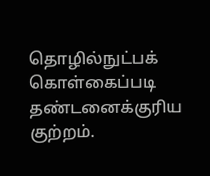தொழில்நுட்பக் கொள்கைப்படி தண்டனைக்குரிய குற்றம்.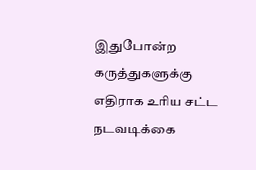இதுபோன்ற கருத்துகளுக்கு எதிராக உரிய சட்ட நடவடிக்கை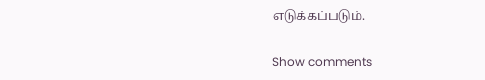எடுக்கப்படும்.

Show comments